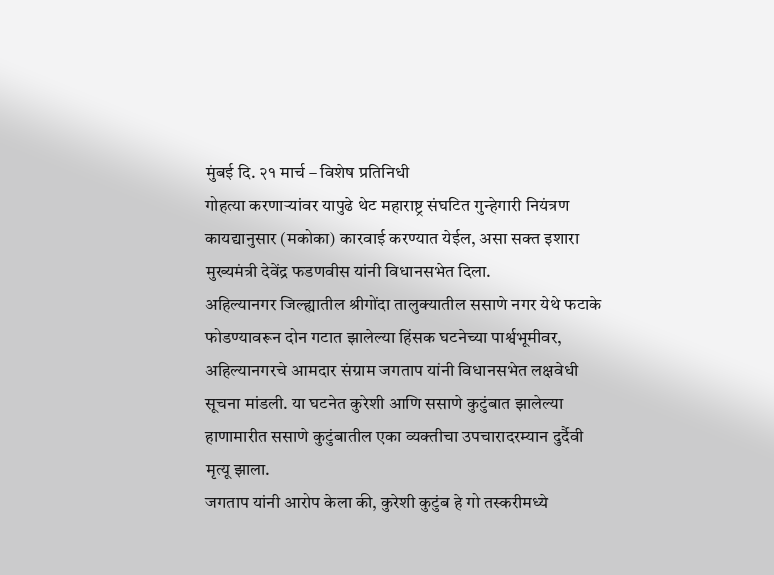मुंबई दि. २१ मार्च – विशेष प्रतिनिधी
गोहत्या करणाऱ्यांवर यापुढे थेट महाराष्ट्र संघटित गुन्हेगारी नियंत्रण कायद्यानुसार (मकोका) कारवाई करण्यात येईल, असा सक्त इशारा मुख्यमंत्री देवेंद्र फडणवीस यांनी विधानसभेत दिला.
अहिल्यानगर जिल्ह्यातील श्रीगोंदा तालुक्यातील ससाणे नगर येथे फटाके फोडण्यावरून दोन गटात झालेल्या हिंसक घटनेच्या पार्श्वभूमीवर, अहिल्यानगरचे आमदार संग्राम जगताप यांनी विधानसभेत लक्षवेधी सूचना मांडली. या घटनेत कुरेशी आणि ससाणे कुटुंबात झालेल्या हाणामारीत ससाणे कुटुंबातील एका व्यक्तीचा उपचारादरम्यान दुर्दैवी मृत्यू झाला.
जगताप यांनी आरोप केला की, कुरेशी कुटुंब हे गो तस्करीमध्ये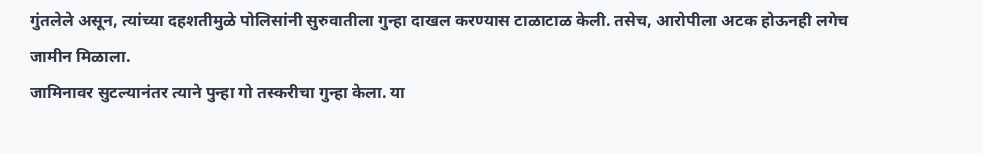गुंतलेले असून, त्यांच्या दहशतीमुळे पोलिसांनी सुरुवातीला गुन्हा दाखल करण्यास टाळाटाळ केली. तसेच, आरोपीला अटक होऊनही लगेच जामीन मिळाला.
जामिनावर सुटल्यानंतर त्याने पुन्हा गो तस्करीचा गुन्हा केला. या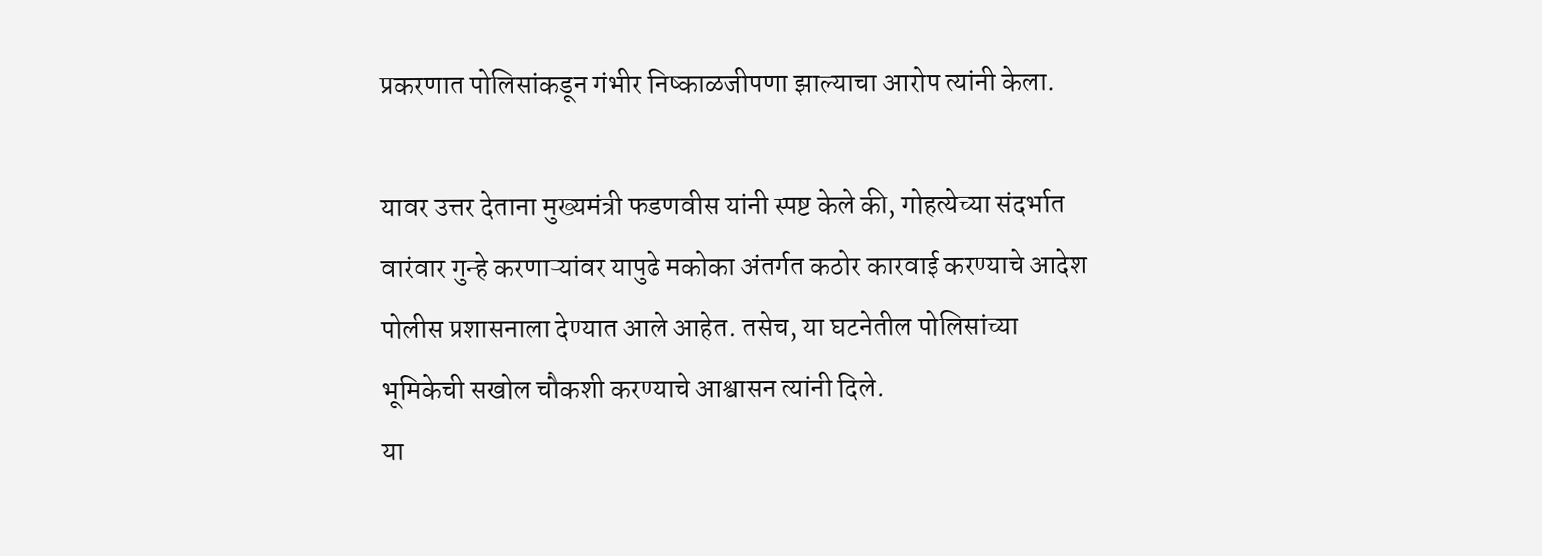प्रकरणात पोलिसांकडून गंभीर निष्काळजीपणा झाल्याचा आरोप त्यांनी केला.

यावर उत्तर देताना मुख्यमंत्री फडणवीस यांनी स्पष्ट केले की, गोहत्येच्या संदर्भात वारंवार गुन्हे करणाऱ्यांवर यापुढे मकोका अंतर्गत कठोर कारवाई करण्याचे आदेश पोलीस प्रशासनाला देण्यात आले आहेत. तसेच, या घटनेतील पोलिसांच्या भूमिकेची सखोल चौकशी करण्याचे आश्वासन त्यांनी दिले.
या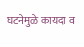घटनेमुळे कायदा व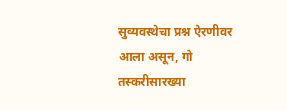सुव्यवस्थेचा प्रश्न ऐरणीवर आला असून, गो तस्करीसारख्या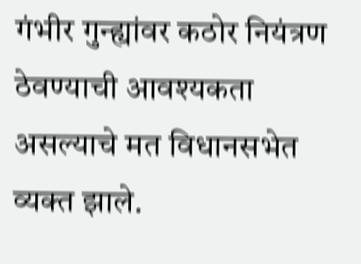गंभीर गुन्ह्यांवर कठोर नियंत्रण ठेवण्याची आवश्यकता असल्याचे मत विधानसभेत व्यक्त झाले.